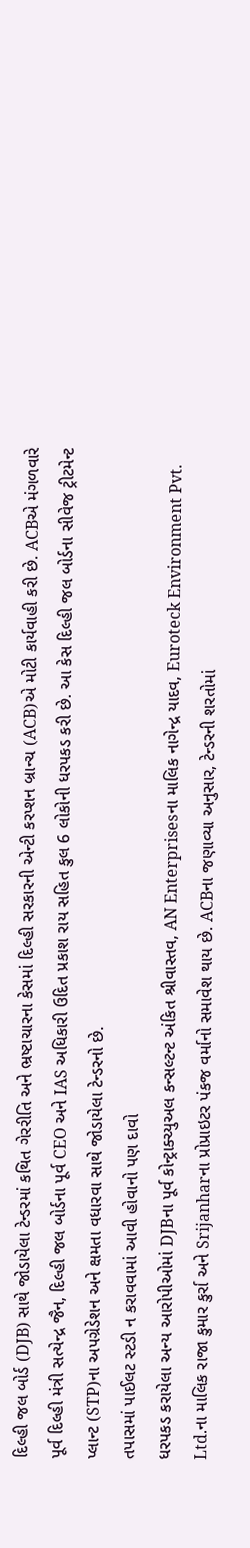દિલ્હી જલ બોર્ડ (DJB) સાથે જોડાયેલા ટેન્ડરમાં કથિત ગેરરીતિ અને ભ્રષ્ટાચારના કેસમાં દિલ્હી સરકારની એન્ટી કરપ્શન બ્રાન્ચ (ACB)એ મોટી કાર્યવાહી કરી છે. ACBએ મંગળવારે પૂર્વ દિલ્હી મંત્રી સત્યેન્દ્ર જૈન, દિલ્હી જલ બોર્ડના પૂર્વ CEO અને IAS અધિકારી ઉદિત પ્રકાશ રાય સહિત કુલ 6 લોકોની ધરપકડ કરી છે. આ કેસ દિલ્હી જલ બોર્ડના સીવેજ ટ્રીટમેન્ટ પ્લાન્ટ (STP)ના અપગ્રેડેશન અને ક્ષમતા વધારવા સાથે જોડાયેલા ટેન્ડરનો છે.
તપાસમાં પાઈલટ સ્ટડી ન કરાવવામાં આવી હોવાનો પણ દાવો
ધરપકડ કરાયેલા અન્ય આરોપીઓમાં DJBના પૂર્વ કોન્ટ્રાક્ચ્યુઅલ કન્સલ્ટન્ટ અંકિત શ્રીવાસ્તવ, AN Enterprisesના માલિક નાગેન્દ્ર યાદવ, Euroteck Environment Pvt. Ltd.ના માલિક રાજા કુમાર કુર્રા અને Srijanharના પ્રોપ્રાઇટર પંકજ વર્માનો સમાવેશ થાય છે. ACBના જણાવ્યા અનુસાર, ટેન્ડરની શરતોમાં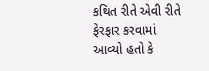કથિત રીતે એવી રીતે ફેરફાર કરવામાં આવ્યો હતો કે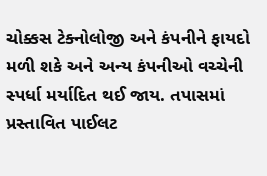ચોક્કસ ટેક્નોલોજી અને કંપનીને ફાયદો મળી શકે અને અન્ય કંપનીઓ વચ્ચેની સ્પર્ધા મર્યાદિત થઈ જાય. તપાસમાં પ્રસ્તાવિત પાઈલટ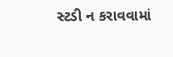સ્ટડી ન કરાવવામાં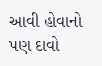આવી હોવાનો પણ દાવો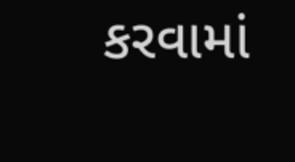કરવામાં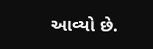આવ્યો છે.